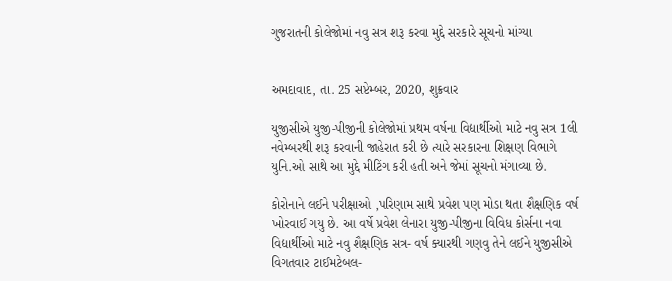ગુજરાતની કોલેજોમાં નવુ સત્ર શરૂ કરવા મુદ્દે સરકારે સૂચનો માંગ્યા


અમદાવાદ, તા. 25 સપ્ટેમ્બર, 2020, શુક્રવાર

યુજીસીએ યુજી-પીજીની કોલેજોમાં પ્રથમ વર્ષના વિદ્યાર્થીઓ માટે નવુ સત્ર 1લી નવેમ્બરથી શરૂ કરવાની જાહેરાત કરી છે ત્યારે સરકારના શિક્ષણ વિભાગે યુનિ.ઓ સાથે આ મુદ્દે મીટિંગ કરી હતી અને જેમાં સૂચનો મંગાવ્યા છે.

કોરોનાને લઈને પરીક્ષાઓ ,પરિણામ સાથે પ્રવેશ પણ મોડા થતા શૈક્ષણિક વર્ષ ખોરવાઈ ગયુ છે. આ વર્ષે પ્રવેશ લેનારા યુજી-પીજીના વિવિધ કોર્સના નવા વિદ્યાર્થીઓ માટે નવુ શૈક્ષણિક સત્ર- વર્ષ ક્યારથી ગણવુ તેને લઈને યુજીસીએ વિગતવાર ટાઈમટેબલ-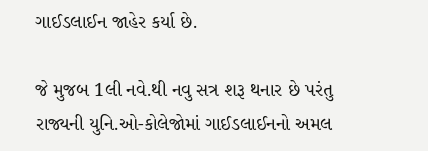ગાઈડલાઈન જાહેર કર્યા છે.

જે મુજબ 1લી નવે.થી નવુ સત્ર શરૂ થનાર છે પરંતુ રાજ્યની યુનિ.ઓ-કોલેજોમાં ગાઈડલાઈનનો અમલ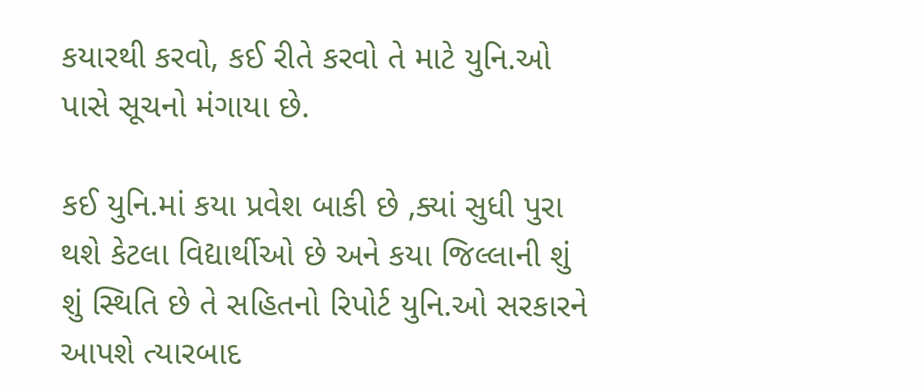કયારથી કરવો, કઈ રીતે કરવો તે માટે યુનિ.ઓ પાસે સૂચનો મંગાયા છે.

કઈ યુનિ.માં કયા પ્રવેશ બાકી છે ,ક્યાં સુધી પુરા થશે કેટલા વિદ્યાર્થીઓ છે અને કયા જિલ્લાની શું શું સ્થિતિ છે તે સહિતનો રિપોર્ટ યુનિ.ઓ સરકારને આપશે ત્યારબાદ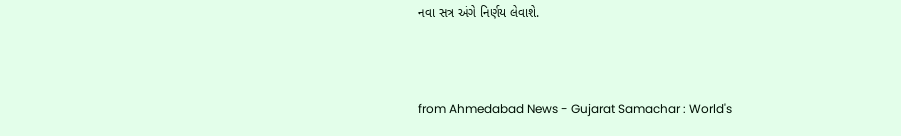નવા સત્ર અંગે નિર્ણય લેવાશે.



from Ahmedabad News - Gujarat Samachar : World's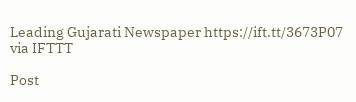Leading Gujarati Newspaper https://ift.tt/3673P07
via IFTTT

Post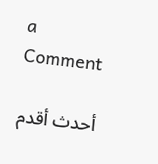a Comment

أحدث أقدم